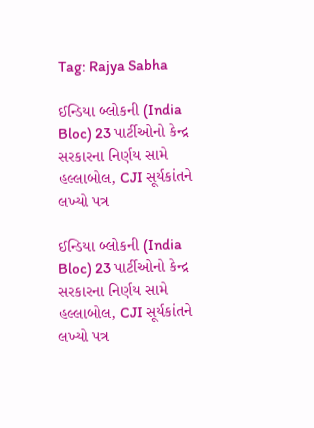Tag: Rajya Sabha

ઈન્ડિયા બ્લોકની (India Bloc) 23 પાર્ટીઓનો કેન્દ્ર સરકારના નિર્ણય સામે હલ્લાબોલ, CJI સૂર્યકાંતને લખ્યો પત્ર

ઈન્ડિયા બ્લોકની (India Bloc) 23 પાર્ટીઓનો કેન્દ્ર સરકારના નિર્ણય સામે હલ્લાબોલ, CJI સૂર્યકાંતને લખ્યો પત્ર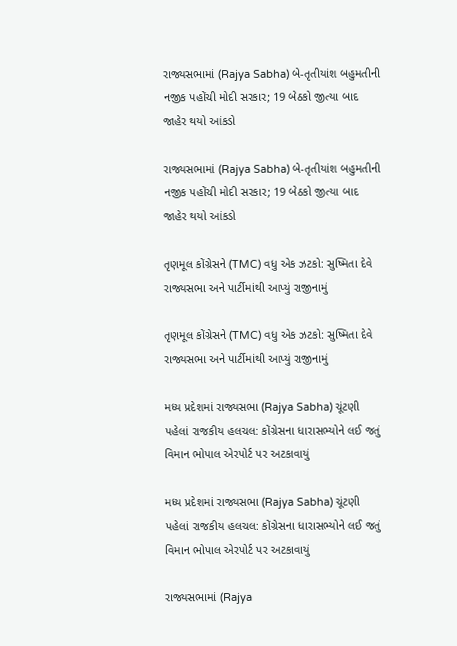રાજ્યસભામાં (Rajya Sabha) બે-તૃતીયાંશ બહુમતીની નજીક પહોંચી મોદી સરકાર; 19 બેઠકો જીત્યા બાદ જાહેર થયો આંકડો

રાજ્યસભામાં (Rajya Sabha) બે-તૃતીયાંશ બહુમતીની નજીક પહોંચી મોદી સરકાર; 19 બેઠકો જીત્યા બાદ જાહેર થયો આંકડો

તૃણમૂલ કોંગ્રેસને (TMC) વધુ એક ઝટકો: સુષ્મિતા દેવે રાજ્યસભા અને પાર્ટીમાંથી આપ્યું રાજીનામું

તૃણમૂલ કોંગ્રેસને (TMC) વધુ એક ઝટકો: સુષ્મિતા દેવે રાજ્યસભા અને પાર્ટીમાંથી આપ્યું રાજીનામું

મધ્ય પ્રદેશમાં રાજ્યસભા (Rajya Sabha) ચૂંટણી પહેલાં રાજકીય હલચલ: કોંગ્રેસના ધારાસભ્યોને લઈ જતું વિમાન ભોપાલ એરપોર્ટ પર અટકાવાયું

મધ્ય પ્રદેશમાં રાજ્યસભા (Rajya Sabha) ચૂંટણી પહેલાં રાજકીય હલચલ: કોંગ્રેસના ધારાસભ્યોને લઈ જતું વિમાન ભોપાલ એરપોર્ટ પર અટકાવાયું

રાજ્યસભામાં (Rajya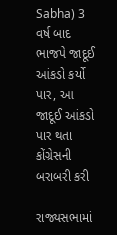Sabha) 3 વર્ષ બાદ ભાજપે જાદૂઈ આંકડો કર્યો પાર, આ જાદૂઈ આંકડો પાર થતા કોંગ્રેસની બરાબરી કરી

રાજ્યસભામાં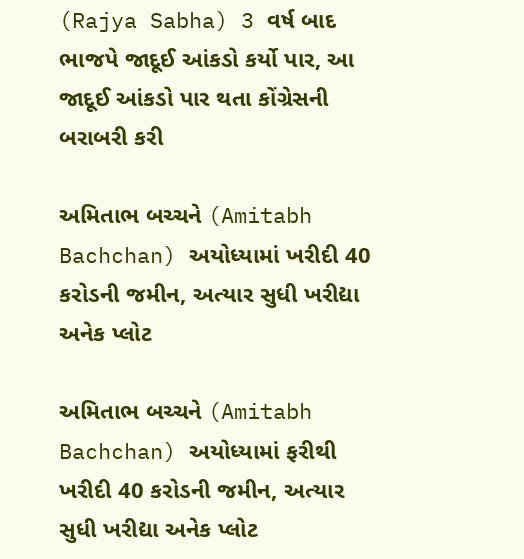(Rajya Sabha) 3 વર્ષ બાદ ભાજપે જાદૂઈ આંકડો કર્યો પાર, આ જાદૂઈ આંકડો પાર થતા કોંગ્રેસની બરાબરી કરી

અમિતાભ બચ્ચને (Amitabh Bachchan) અયોધ્યામાં ખરીદી 40 કરોડની જમીન, અત્યાર સુધી ખરીદ્યા અનેક પ્લોટ

અમિતાભ બચ્ચને (Amitabh Bachchan) અયોધ્યામાં ફરીથી ખરીદી 40 કરોડની જમીન, અત્યાર સુધી ખરીદ્યા અનેક પ્લોટ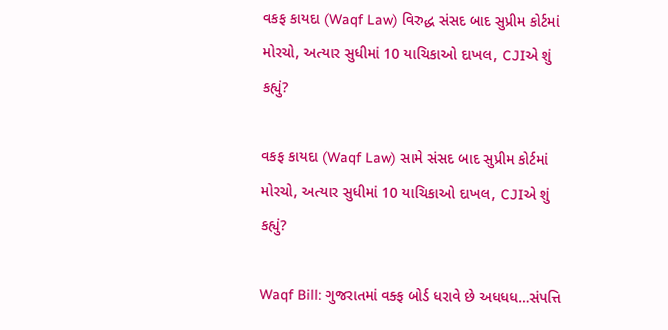વકફ કાયદા (Waqf Law) વિરુદ્ધ સંસદ બાદ સુપ્રીમ કોર્ટમાં મોરચો, અત્યાર સુધીમાં 10 યાચિકાઓ દાખલ, CJIએ શું કહ્યું?

વકફ કાયદા (Waqf Law) સામે સંસદ બાદ સુપ્રીમ કોર્ટમાં મોરચો, અત્યાર સુધીમાં 10 યાચિકાઓ દાખલ, CJIએ શું કહ્યું?

Waqf Bill: ગુજરાતમાં વક્ફ બોર્ડ ધરાવે છે અધધધ…સંપત્તિ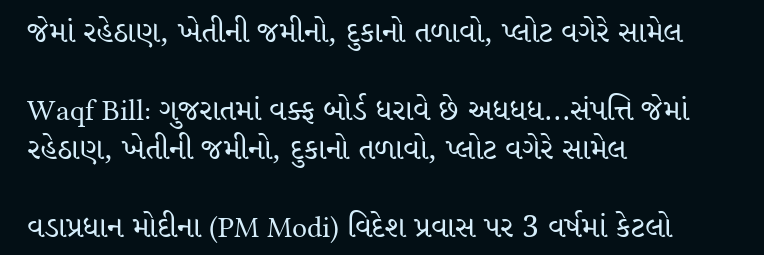જેમાં રહેઠાણ, ખેતીની જમીનો, દુકાનો તળાવો, પ્લોટ વગેરે સામેલ

Waqf Bill: ગુજરાતમાં વક્ફ બોર્ડ ધરાવે છે અધધધ...સંપત્તિ જેમાં રહેઠાણ, ખેતીની જમીનો, દુકાનો તળાવો, પ્લોટ વગેરે સામેલ

વડાપ્રધાન મોદીના (PM Modi) વિદેશ પ્રવાસ પર 3 વર્ષમાં કેટલો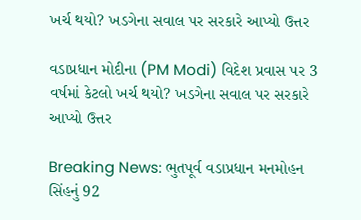ખર્ચ થયો? ખડગેના સવાલ પર સરકારે આપ્યો ઉત્તર

વડાપ્રધાન મોદીના (PM Modi) વિદેશ પ્રવાસ પર 3 વર્ષમાં કેટલો ખર્ચ થયો? ખડગેના સવાલ પર સરકારે આપ્યો ઉત્તર

Breaking News: ભુતપૂર્વ વડાપ્રધાન મનમોહન સિંહનું 92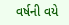વર્ષની વયે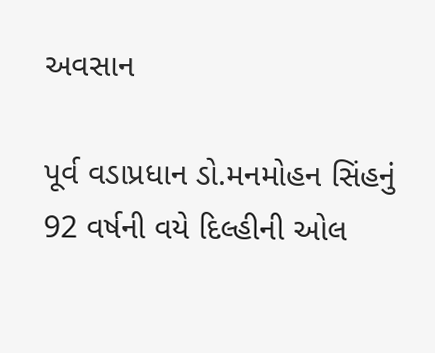અવસાન

પૂર્વ વડાપ્રધાન ડો.મનમોહન સિંહનું 92 વર્ષની વયે દિલ્હીની ઓલ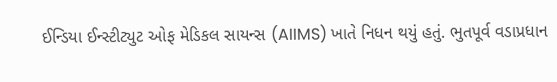ઈન્ડિયા ઈન્સ્ટીટ્યુટ ઓફ મેડિકલ સાયન્સ (AIIMS) ખાતે નિધન થયું હતું. ભુતપૂર્વ વડાપ્રધાન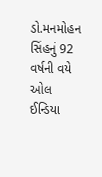ડો.મનમોહન સિંહનું 92 વર્ષની વયે ઓલ ઈન્ડિયા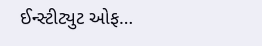ઈન્સ્ટીટ્યુટ ઓફ…